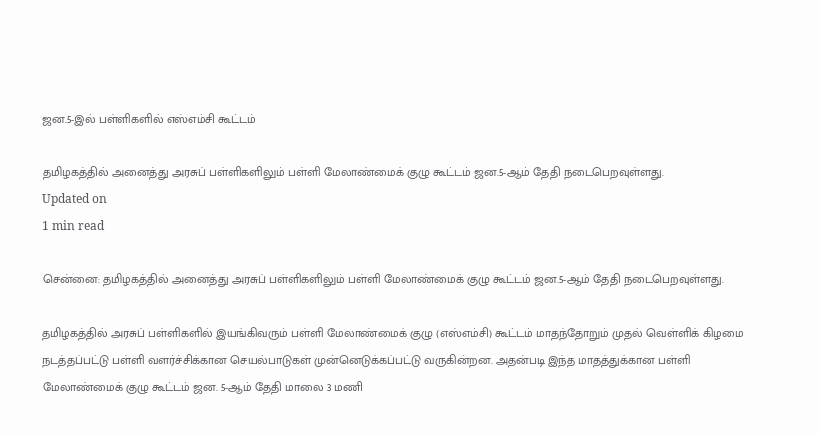ஜன.5-இல் பள்ளிகளில் எஸ்எம்சி கூட்டம்

தமிழகத்தில் அனைத்து அரசுப் பள்ளிகளிலும் பள்ளி மேலாண்மைக் குழு கூட்டம் ஜன.5-ஆம் தேதி நடைபெறவுள்ளது.
Updated on
1 min read

சென்னை: தமிழகத்தில் அனைத்து அரசுப் பள்ளிகளிலும் பள்ளி மேலாண்மைக் குழு கூட்டம் ஜன.5-ஆம் தேதி நடைபெறவுள்ளது.

தமிழகத்தில் அரசுப் பள்ளிகளில் இயங்கிவரும் பள்ளி மேலாண்மைக் குழு (எஸ்எம்சி) கூட்டம் மாதந்தோறும் முதல் வெள்ளிக் கிழமை நடத்தப்பட்டு பள்ளி வளர்ச்சிக்கான செயல்பாடுகள் முன்னெடுக்கப்பட்டு வருகின்றன. அதன்படி இந்த மாதத்துக்கான பள்ளி மேலாண்மைக் குழு கூட்டம் ஜன. 5-ஆம் தேதி மாலை 3 மணி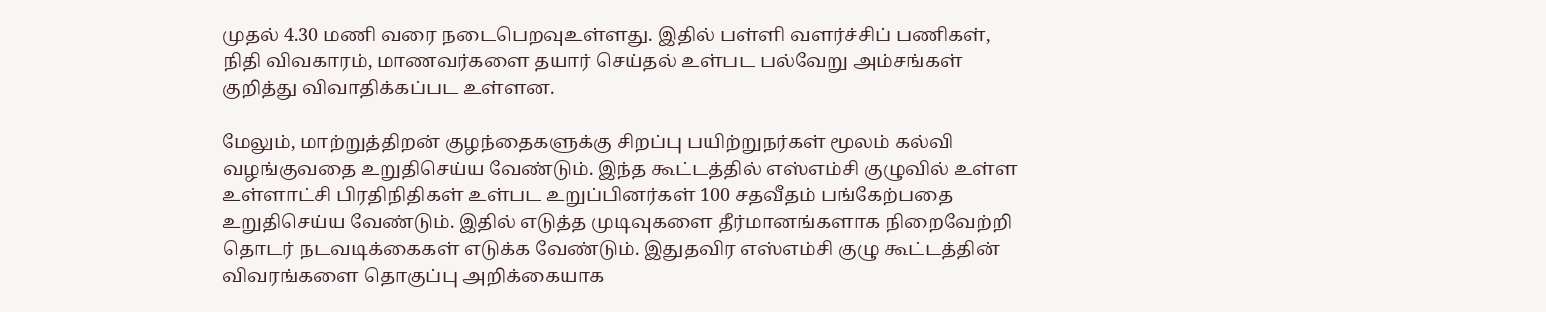முதல் 4.30 மணி வரை நடைபெறவுஉள்ளது. இதில் பள்ளி வளர்ச்சிப் பணிகள், நிதி விவகாரம், மாணவர்களை தயார் செய்தல் உள்பட பல்வேறு அம்சங்கள் குறித்து விவாதிக்கப்பட உள்ளன.

மேலும், மாற்றுத்திறன் குழந்தைகளுக்கு சிறப்பு பயிற்றுநர்கள் மூலம் கல்வி வழங்குவதை உறுதிசெய்ய வேண்டும். இந்த கூட்டத்தில் எஸ்எம்சி குழுவில் உள்ள உள்ளாட்சி பிரதிநிதிகள் உள்பட உறுப்பினர்கள் 100 சதவீதம் பங்கேற்பதை உறுதிசெய்ய வேண்டும். இதில் எடுத்த முடிவுகளை தீர்மானங்களாக நிறைவேற்றி தொடர் நடவடிக்கைகள் எடுக்க வேண்டும். இதுதவிர எஸ்எம்சி குழு கூட்டத்தின் விவரங்களை தொகுப்பு அறிக்கையாக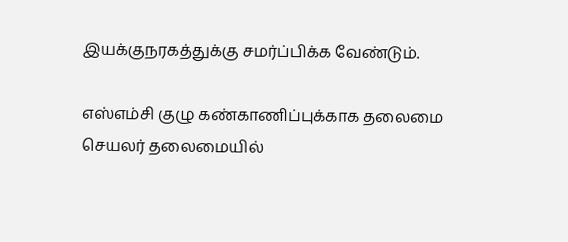இயக்குநரகத்துக்கு சமர்ப்பிக்க வேண்டும்.

எஸ்எம்சி குழு கண்காணிப்புக்காக தலைமை செயலர் தலைமையில்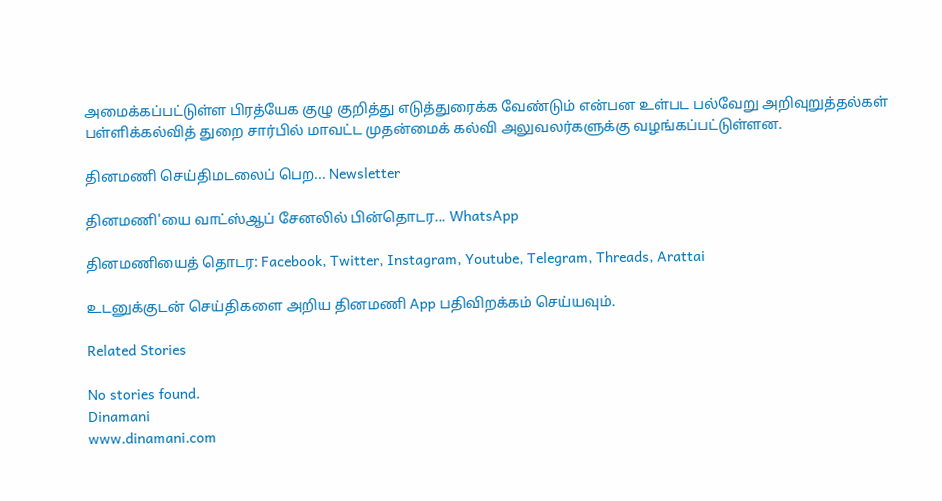அமைக்கப்பட்டுள்ள பிரத்யேக குழு குறித்து எடுத்துரைக்க வேண்டும் என்பன உள்பட பல்வேறு அறிவுறுத்தல்கள் பள்ளிக்கல்வித் துறை சார்பில் மாவட்ட முதன்மைக் கல்வி அலுவலர்களுக்கு வழங்கப்பட்டுள்ளன.

தினமணி செய்திமடலைப் பெற... Newsletter

தினமணி'யை வாட்ஸ்ஆப் சேனலில் பின்தொடர... WhatsApp

தினமணியைத் தொடர: Facebook, Twitter, Instagram, Youtube, Telegram, Threads, Arattai

உடனுக்குடன் செய்திகளை அறிய தினமணி App பதிவிறக்கம் செய்யவும்.

Related Stories

No stories found.
Dinamani
www.dinamani.com